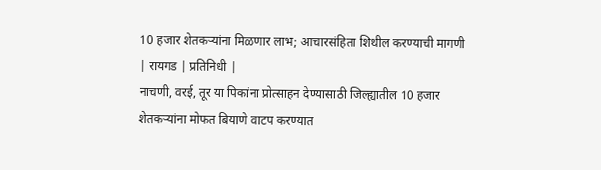10 हजार शेतकऱ्यांना मिळणार लाभ; आचारसंहिता शिथील करण्याची मागणी
| रायगड | प्रतिनिधी |
नाचणी, वरई, तूर या पिकांना प्रोत्साहन देण्यासाठी जिल्ह्यातील 10 हजार शेतकऱ्यांना मोफत बियाणे वाटप करण्यात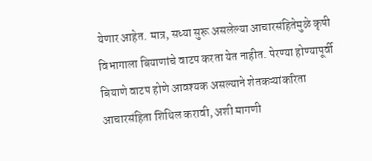येणार आहेत. मात्र, सध्या सुरू असलेल्या आचारसंहितेमुळे कृषी विभागाला बियाणांचे वाटप करता येत नाहीत. पेरण्या होण्यापूर्वी बियाणे वाटप होणे आवश्यक असल्याने शेतकऱ्यांकरिता आचारसंहिता शिथिल करावी, अशी मागणी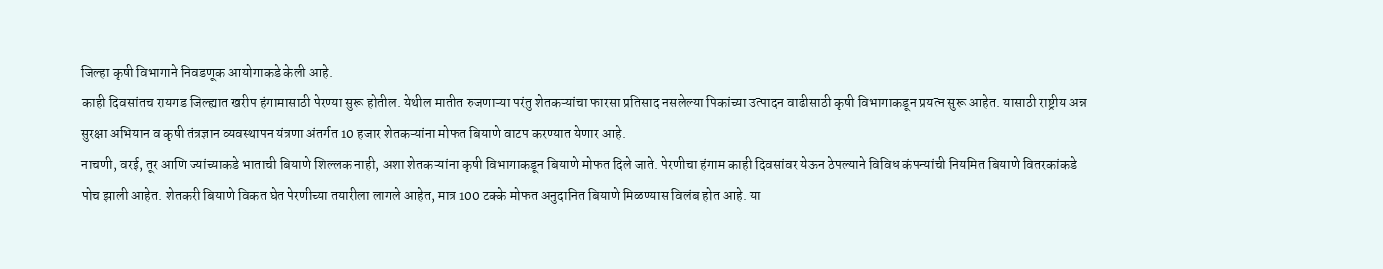जिल्हा कृषी विभागाने निवडणूक आयोगाकडे केली आहे.
काही दिवसांतच रायगड जिल्ह्यात खरीप हंगामासाठी पेरण्या सुरू होतील. येथील मातीत रुजणाऱ्या परंतु शेतकऱ्यांचा फारसा प्रतिसाद नसलेल्या पिकांच्या उत्पादन वाढीसाठी कृषी विभागाकडून प्रयत्न सुरू आहेत. यासाठी राष्ट्रीय अन्न सुरक्षा अभियान व कृषी तंत्रज्ञान व्यवस्थापन यंत्रणा अंतर्गत 10 हजार शेतकऱ्यांना मोफत बियाणे वाटप करण्यात येणार आहे.
नाचणी, वरई, तूर आणि ज्यांच्याकडे भाताची बियाणे शिल्लक नाही, अशा शेतकऱ्यांना कृषी विभागाकडून बियाणे मोफत दिले जाते. पेरणीचा हंगाम काही दिवसांवर येऊन ठेपल्याने विविध कंपन्यांची नियमित बियाणे वितरकांकडे पोच झाली आहेत. शेतकरी बियाणे विकत घेत पेरणीच्या तयारीला लागले आहेत, मात्र 100 टक्के मोफत अनुदानित बियाणे मिळण्यास विलंब होत आहे. या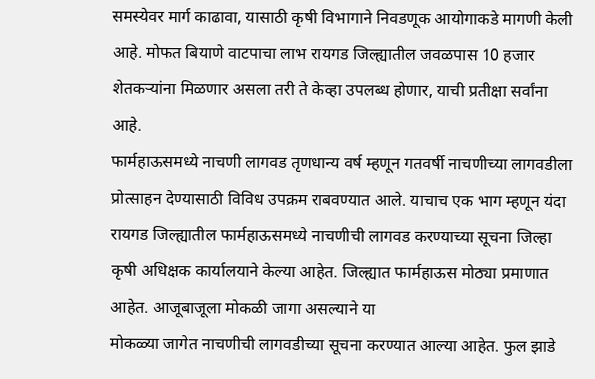समस्येवर मार्ग काढावा, यासाठी कृषी विभागाने निवडणूक आयोगाकडे मागणी केली आहे. मोफत बियाणे वाटपाचा लाभ रायगड जिल्ह्यातील जवळपास 10 हजार शेतकऱ्यांना मिळणार असला तरी ते केव्हा उपलब्ध होणार, याची प्रतीक्षा सर्वांना आहे.
फार्महाऊसमध्ये नाचणी लागवड तृणधान्य वर्ष म्हणून गतवर्षी नाचणीच्या लागवडीला प्रोत्साहन देण्यासाठी विविध उपक्रम राबवण्यात आले. याचाच एक भाग म्हणून यंदा रायगड जिल्ह्यातील फार्महाऊसमध्ये नाचणीची लागवड करण्याच्या सूचना जिल्हा कृषी अधिक्षक कार्यालयाने केल्या आहेत. जिल्ह्यात फार्महाऊस मोठ्या प्रमाणात आहेत. आजूबाजूला मोकळी जागा असल्याने या
मोकळ्या जागेत नाचणीची लागवडीच्या सूचना करण्यात आल्या आहेत. फुल झाडे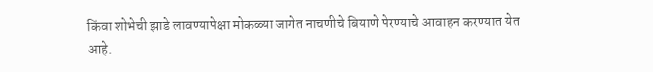किंवा शोभेची झाडे लावण्यापेक्षा मोकळ्या जागेत नाचणीचे बियाणे पेरण्याचे आवाहन करण्यात येत आहे.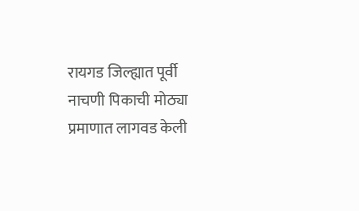रायगड जिल्ह्यात पूर्वी नाचणी पिकाची मोठ्या प्रमाणात लागवड केली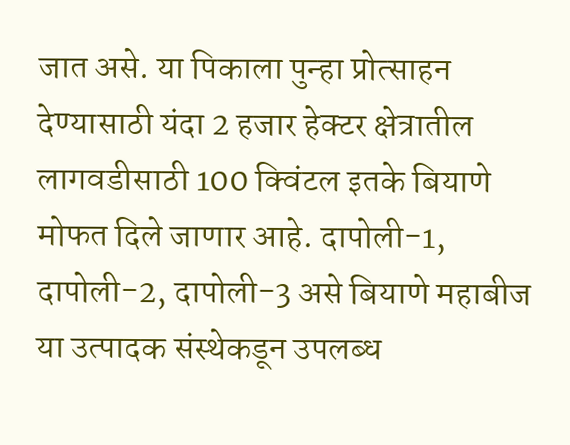जात असे. या पिकाला पुन्हा प्रोत्साहन देण्यासाठी यंदा 2 हजार हेक्टर क्षेत्रातील लागवडीसाठी 100 क्विंटल इतके बियाणे मोफत दिले जाणार आहे. दापोली-1, दापोली-2, दापोली-3 असे बियाणे महाबीज या उत्पादक संस्थेकडून उपलब्ध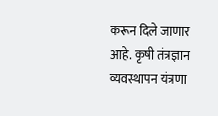करून दिले जाणार आहे. कृषी तंत्रज्ञान व्यवस्थापन यंत्रणा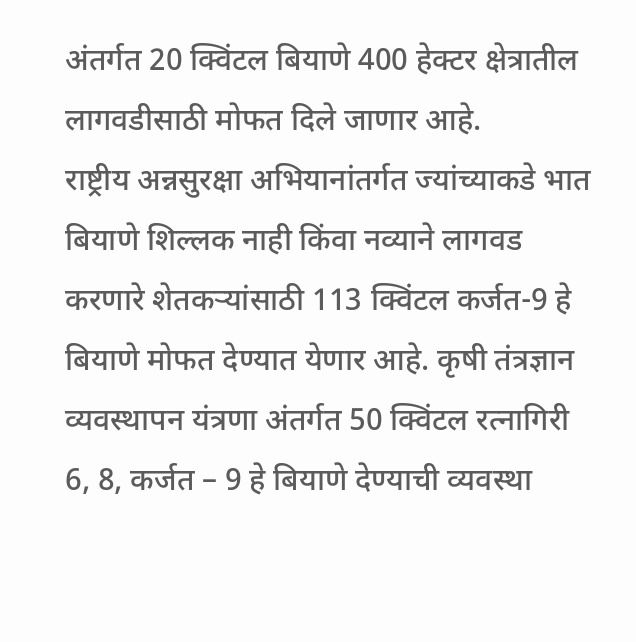अंतर्गत 20 क्विंटल बियाणे 400 हेक्टर क्षेत्रातील लागवडीसाठी मोफत दिले जाणार आहे.
राष्ट्रीय अन्नसुरक्षा अभियानांतर्गत ज्यांच्याकडे भात बियाणे शिल्लक नाही किंवा नव्याने लागवड करणारे शेतकऱ्यांसाठी 113 क्विंटल कर्जत-9 हे बियाणे मोफत देण्यात येणार आहे. कृषी तंत्रज्ञान व्यवस्थापन यंत्रणा अंतर्गत 50 क्विंटल रत्नागिरी 6, 8, कर्जत – 9 हे बियाणे देण्याची व्यवस्था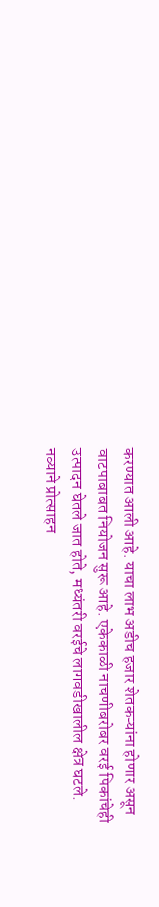करण्यात आली आहे. याचा लाभ अडीच हजार शेतकऱ्यांना होणार असून वाटपाबाबत नियोजन सुरू आहे. एकेकाळी नाचणीबरोबर वरई पिकांचेही उत्पादन घेतले जात होते, मध्यंतरी वरईचे लागवडीखालील क्षेत्र घटले. नव्याने प्रोत्साहन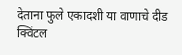देताना फुले एकादशी या वाणाचे दीड क्विंटल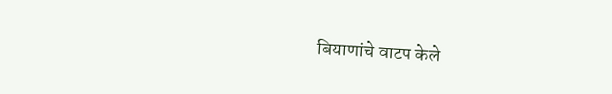बियाणांचे वाटप केले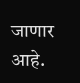जाणार आहे.